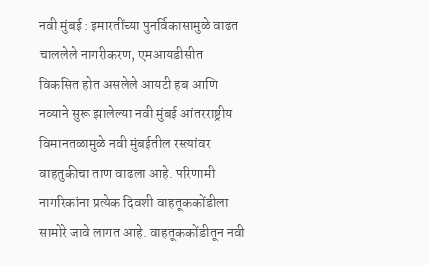नवी मुंबई : इमारतींच्या पुनर्विकासामुळे वाढत चाललेले नागरीकरण, एमआयडीसीत विकसित होत असलेले आयटी हब आणि नव्याने सुरू झालेल्या नवी मुंबई आंतरराष्ट्रीय विमानतळामुळे नवी मुंबईतील रस्त्यांवर वाहतुकीचा ताण वाढला आहे. परिणामी नागरिकांना प्रत्येक दिवशी वाहतूककोंडीला सामोरे जावे लागत आहे. वाहतूककोंडीतून नवी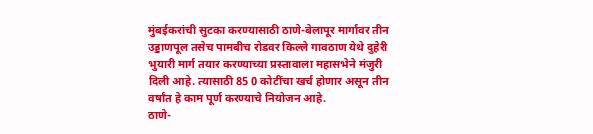मुंबईकरांची सुटका करण्यासाठी ठाणे-बेलापूर मार्गावर तीन उड्डाणपूल तसेच पामबीच रोडवर किल्ले गावठाण येथे दुहेरी भुयारी मार्ग तयार करण्याच्या प्रस्तावाला महासभेने मंजुरी दिली आहे. त्यासाठी 85 0 कोटींचा खर्च होणार असून तीन वर्षांत हे काम पूर्ण करण्याचे नियोजन आहे.
ठाणे-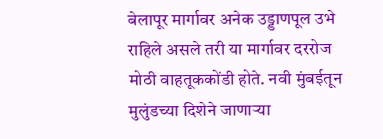बेलापूर मार्गावर अनेक उड्डाणपूल उभे राहिले असले तरी या मार्गावर दररोज मोठी वाहतूककोंडी होते. नवी मुंबईतून मुलुंडच्या दिशेने जाणाऱ्या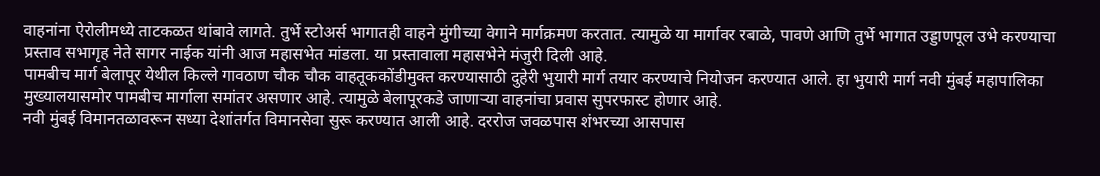वाहनांना ऐरोलीमध्ये ताटकळत थांबावे लागते. तुर्भे स्टोअर्स भागातही वाहने मुंगीच्या वेगाने मार्गक्रमण करतात. त्यामुळे या मार्गावर रबाळे, पावणे आणि तुर्भे भागात उड्डाणपूल उभे करण्याचा प्रस्ताव सभागृह नेते सागर नाईक यांनी आज महासभेत मांडला. या प्रस्तावाला महासभेने मंजुरी दिली आहे.
पामबीच मार्ग बेलापूर येथील किल्ले गावठाण चौक चौक वाहतूककोंडीमुक्त करण्यासाठी दुहेरी भुयारी मार्ग तयार करण्याचे नियोजन करण्यात आले. हा भुयारी मार्ग नवी मुंबई महापालिका मुख्यालयासमोर पामबीच मार्गाला समांतर असणार आहे. त्यामुळे बेलापूरकडे जाणाऱ्या वाहनांचा प्रवास सुपरफास्ट होणार आहे.
नवी मुंबई विमानतळावरून सध्या देशांतर्गत विमानसेवा सुरू करण्यात आली आहे. दररोज जवळपास शंभरच्या आसपास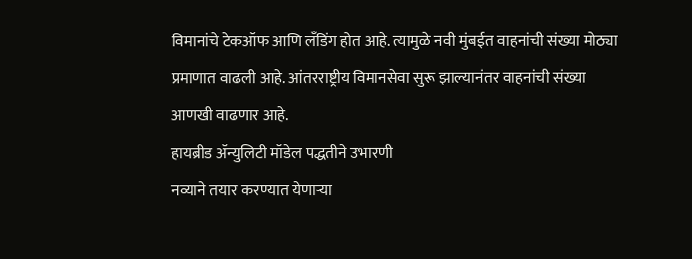विमानांचे टेकऑफ आणि लँडिंग होत आहे. त्यामुळे नवी मुंबईत वाहनांची संख्या मोठ्या प्रमाणात वाढली आहे. आंतरराष्ट्रीय विमानसेवा सुरू झाल्यानंतर वाहनांची संख्या आणखी वाढणार आहे.
हायब्रीड ॲन्युलिटी मॉडेल पद्धतीने उभारणी
नव्याने तयार करण्यात येणाऱ्या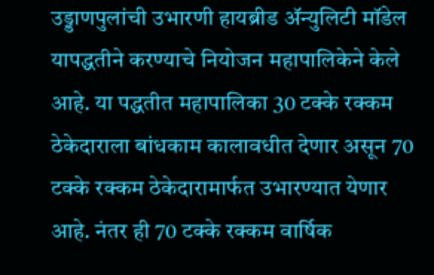उड्डाणपुलांची उभारणी हायब्रीड ॲन्युलिटी मॉडेल यापद्धतीने करण्याचे नियोजन महापालिकेने केले आहे. या पद्धतीत महापालिका 30 टक्के रक्कम ठेकेदाराला बांधकाम कालावधीत देणार असून 70 टक्के रक्कम ठेकेदारामार्फत उभारण्यात येणार आहे. नंतर ही 70 टक्के रक्कम वार्षिक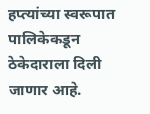हप्त्यांच्या स्वरूपात पालिकेकडून ठेकेदाराला दिली जाणार आहे.